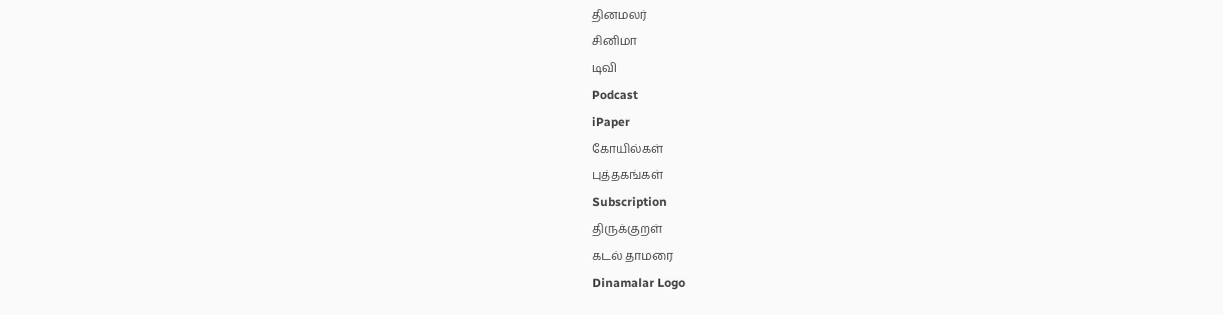தினமலர்
சினிமா
டிவி
Podcast
iPaper
கோயில்கள்
புத்தகங்கள்
Subscription
திருக்குறள்
கடல் தாமரை
Dinamalar Logo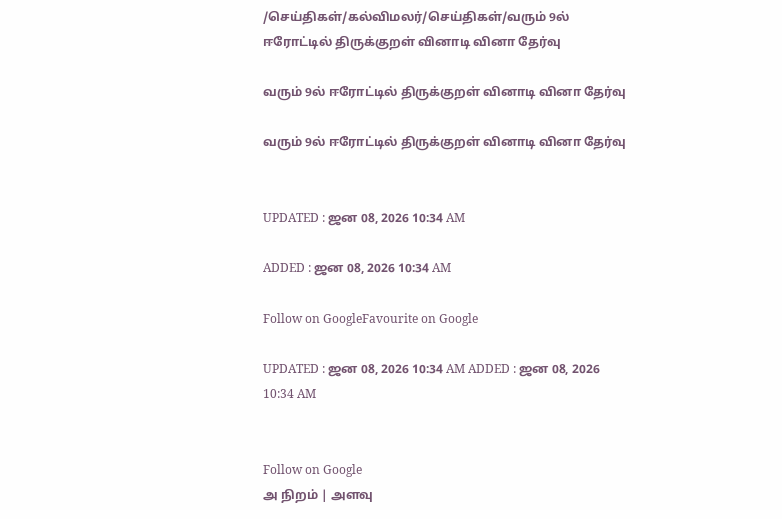/செய்திகள்/கல்விமலர்/செய்திகள்/வரும் 9ல் ஈரோட்டில் திருக்குறள் வினாடி வினா தேர்வு

வரும் 9ல் ஈரோட்டில் திருக்குறள் வினாடி வினா தேர்வு

வரும் 9ல் ஈரோட்டில் திருக்குறள் வினாடி வினா தேர்வு


UPDATED : ஜன 08, 2026 10:34 AM

ADDED : ஜன 08, 2026 10:34 AM

Follow on GoogleFavourite on Google

UPDATED : ஜன 08, 2026 10:34 AM ADDED : ஜன 08, 2026 10:34 AM


Follow on Google
அ நிறம் | அளவு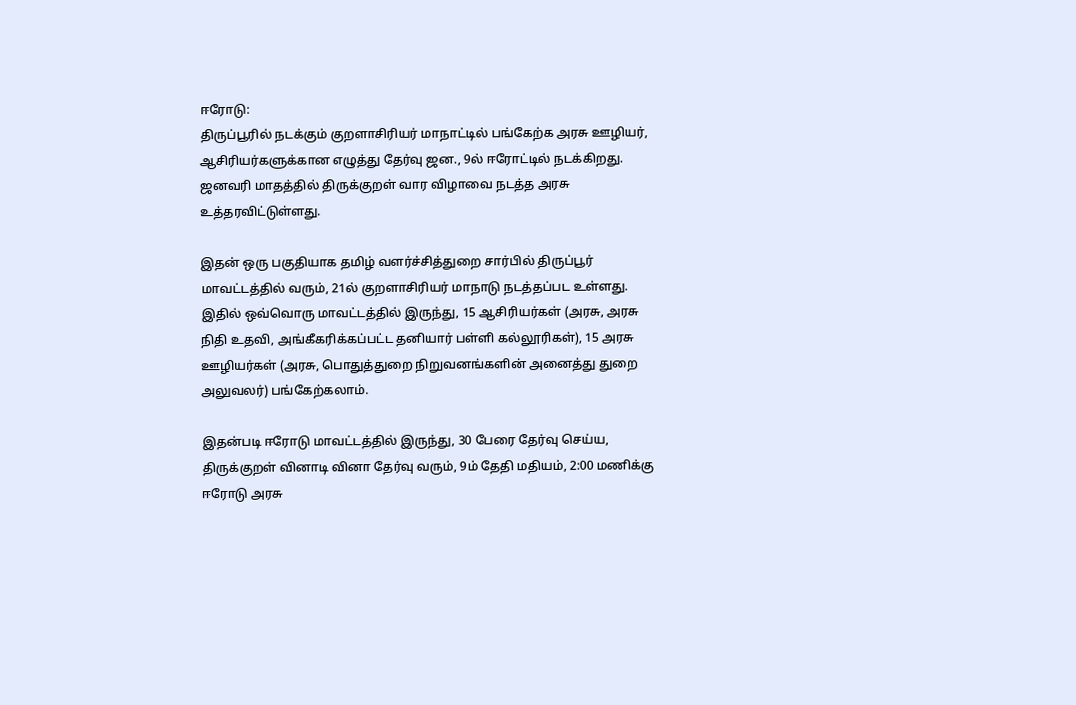ஈரோடு:
திருப்பூரில் நடக்கும் குறளாசிரியர் மாநாட்டில் பங்கேற்க அரசு ஊழியர், ஆசிரியர்களுக்கான எழுத்து தேர்வு ஜன., 9ல் ஈரோட்டில் நடக்கிறது. ஜனவரி மாதத்தில் திருக்குறள் வார விழாவை நடத்த அரசு உத்தரவிட்டுள்ளது.

இதன் ஒரு பகுதியாக தமிழ் வளர்ச்சித்துறை சார்பில் திருப்பூர் மாவட்டத்தில் வரும், 21ல் குறளாசிரியர் மாநாடு நடத்தப்பட உள்ளது. இதில் ஒவ்வொரு மாவட்டத்தில் இருந்து, 15 ஆசிரியர்கள் (அரசு, அரசு நிதி உதவி, அங்கீகரிக்கப்பட்ட தனியார் பள்ளி கல்லூரிகள்), 15 அரசு ஊழியர்கள் (அரசு, பொதுத்துறை நிறுவனங்களின் அனைத்து துறை அலுவலர்) பங்கேற்கலாம்.

இதன்படி ஈரோடு மாவட்டத்தில் இருந்து, 30 பேரை தேர்வு செய்ய, திருக்குறள் வினாடி வினா தேர்வு வரும், 9ம் தேதி மதியம், 2:00 மணிக்கு ஈரோடு அரசு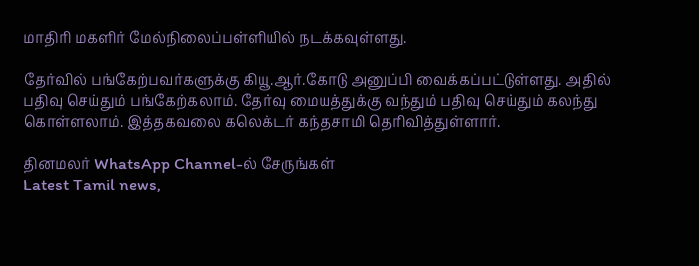மாதிரி மகளிர் மேல்நிலைப்பள்ளியில் நடக்கவுள்ளது.

தேர்வில் பங்கேற்பவர்களுக்கு கியூ.ஆர்.கோடு அனுப்பி வைக்கப்பட்டுள்ளது. அதில் பதிவு செய்தும் பங்கேற்கலாம். தேர்வு மையத்துக்கு வந்தும் பதிவு செய்தும் கலந்து கொள்ளலாம். இத்தகவலை கலெக்டர் கந்தசாமி தெரிவித்துள்ளார்.

தினமலர் WhatsApp Channel-ல் சேருங்கள்
Latest Tamil news,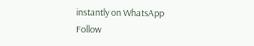instantly on WhatsApp
Follow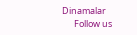Dinamalar
      Follow us